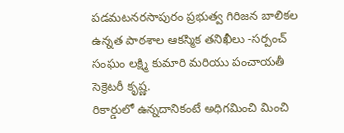పడమటనరసాపురం ప్రభుత్వ గిరిజన బాలికల ఉన్నత పాఠశాల ఆకస్మిక తనిఖీలు -సర్పంచ్ సంఘం లక్ష్మి కుమారి మరియు పంచాయతీ సెక్రెటరీ కృష్ణ.
రికార్డులో ఉన్నదానికంటే అధిగమించి మించి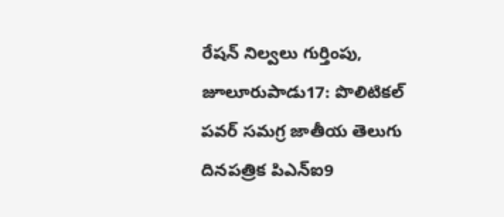రేషన్ నిల్వలు గుర్తింపు, జూలూరుపాడు17: పొలిటికల్ పవర్ సమగ్ర జాతీయ తెలుగు దినపత్రిక పిఎన్ఐ9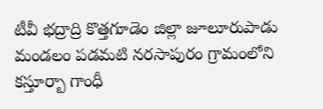టీవీ భద్రాద్రి కొత్తగూడెం జిల్లా జూలూరుపాడు మండలం పడమటి నరసాపురం గ్రామంలోని కస్తూర్బా గాంధీ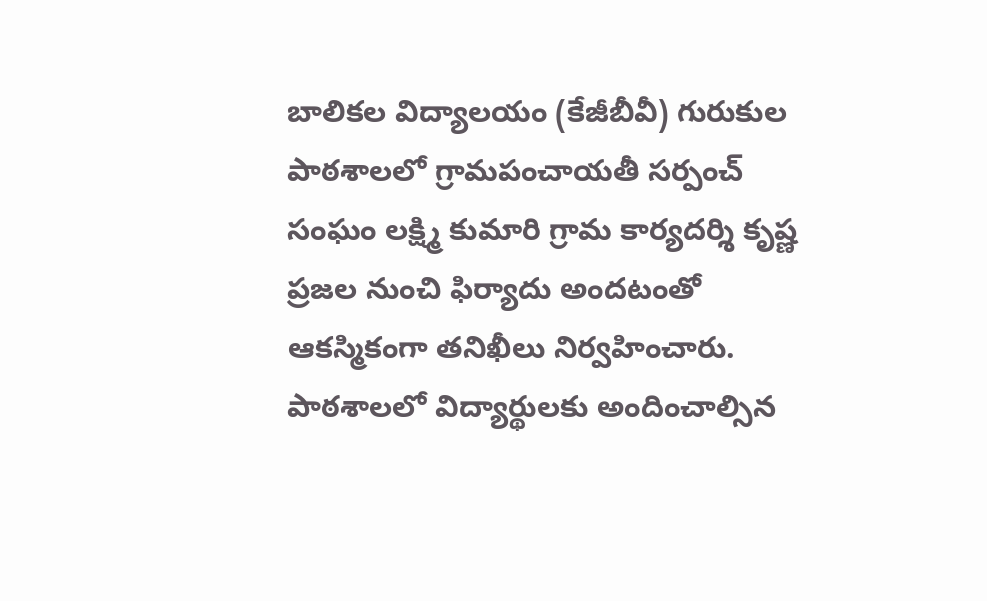బాలికల విద్యాలయం (కేజీబీవీ) గురుకుల పాఠశాలలో గ్రామపంచాయతీ సర్పంచ్ సంఘం లక్ష్మి కుమారి గ్రామ కార్యదర్శి కృష్ణ ప్రజల నుంచి ఫిర్యాదు అందటంతో ఆకస్మికంగా తనిఖీలు నిర్వహించారు. పాఠశాలలో విద్యార్థులకు అందించాల్సిన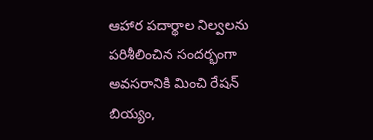ఆహార పదార్థాల నిల్వలను పరిశీలించిన సందర్భంగా అవసరానికి మించి రేషన్ బియ్యం,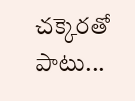చక్కెరతో పాటు...